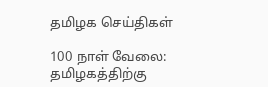தமிழக செய்திகள்

100 நாள் வேலை: தமிழகத்திற்கு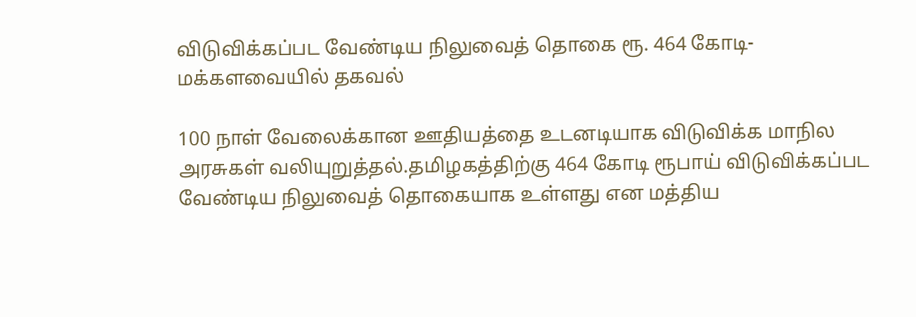விடுவிக்கப்பட வேண்டிய நிலுவைத் தொகை ரூ. 464 கோடி- மக்களவையில் தகவல்

100 நாள் வேலைக்கான ஊதியத்தை உடனடியாக விடுவிக்க மாநில அரசுகள் வலியுறுத்தல்.தமிழகத்திற்கு 464 கோடி ரூபாய் விடுவிக்கப்பட வேண்டிய நிலுவைத் தொகையாக உள்ளது என மத்திய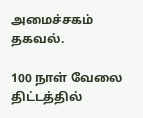அமைச்சகம் தகவல்.

100 நாள் வேலை திட்டத்தில்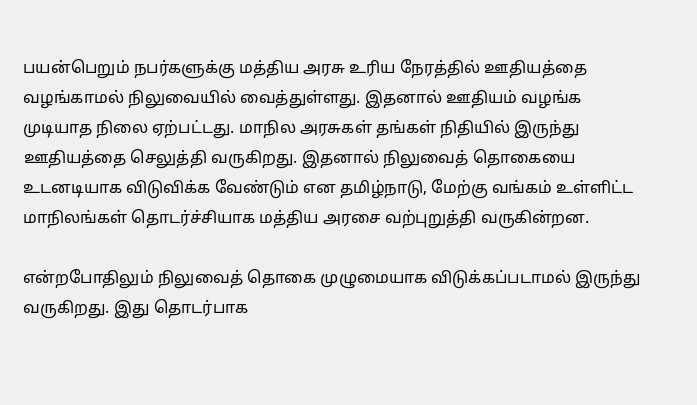பயன்பெறும் நபர்களுக்கு மத்திய அரசு உரிய நேரத்தில் ஊதியத்தை வழங்காமல் நிலுவையில் வைத்துள்ளது. இதனால் ஊதியம் வழங்க முடியாத நிலை ஏற்பட்டது. மாநில அரசுகள் தங்கள் நிதியில் இருந்து ஊதியத்தை செலுத்தி வருகிறது. இதனால் நிலுவைத் தொகையை உடனடியாக விடுவிக்க வேண்டும் என தமிழ்நாடு, மேற்கு வங்கம் உள்ளிட்ட மாநிலங்கள் தொடர்ச்சியாக மத்திய அரசை வற்புறுத்தி வருகின்றன.

என்றபோதிலும் நிலுவைத் தொகை முழுமையாக விடுக்கப்படாமல் இருந்து வருகிறது. இது தொடர்பாக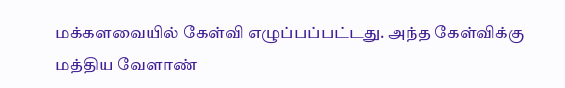மக்களவையில் கேள்வி எழுப்பப்பட்டது. அந்த கேள்விக்கு மத்திய வேளாண்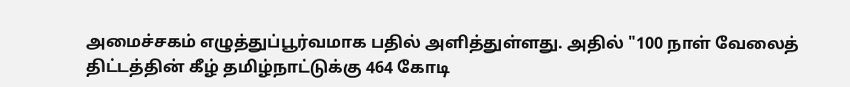அமைச்சகம் எழுத்துப்பூர்வமாக பதில் அளித்துள்ளது. அதில் "100 நாள் வேலைத் திட்டத்தின் கீழ் தமிழ்நாட்டுக்கு 464 கோடி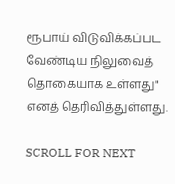ரூபாய் விடுவிக்கப்பட வேண்டிய நிலுவைத் தொகையாக உள்ளது" எனத் தெரிவித்துள்ளது.

SCROLL FOR NEXT